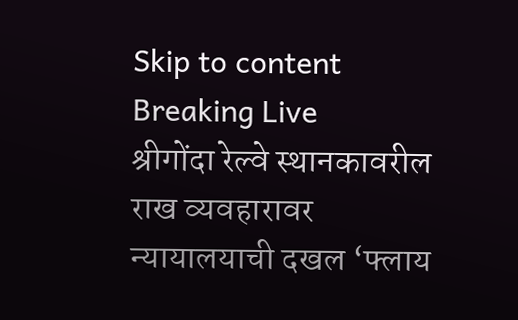Skip to content
Breaking Live
श्रीगोंदा रेल्वे स्थानकावरील राख व्यवहारावर न्यायालयाची दखल ‘फ्लाय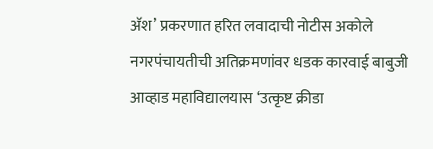अ‍ॅश’ प्रकरणात हरित लवादाची नोटीस अकोले नगरपंचायतीची अतिक्रमणांवर धडक कारवाई बाबुजी आव्हाड महाविद्यालयास ‘उत्कृष्ट क्रीडा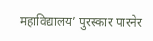महाविद्यालय’ पुरस्कार पारनेर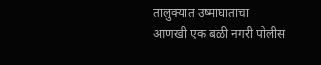तालुक्यात उष्माघाताचा आणखी एक बळी नगरी पोलीस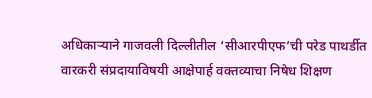अधिकार्‍याने गाजवली दिल्लीतील ‘सीआरपीएफ’ची परेड पाथर्डीत वारकरी संप्रदायाविषयी आक्षेपार्ह वक्तव्याचा निषेध शिक्षण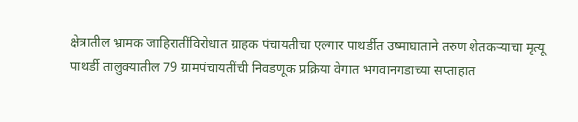क्षेत्रातील भ्रामक जाहिरातींविरोधात ग्राहक पंचायतीचा एल्गार पाथर्डीत उष्माघाताने तरुण शेतकर्‍याचा मृत्यू पाथर्डी तालुक्यातील 79 ग्रामपंचायतींची निवडणूक प्रक्रिया वेगात भगवानगडाच्या सप्ताहात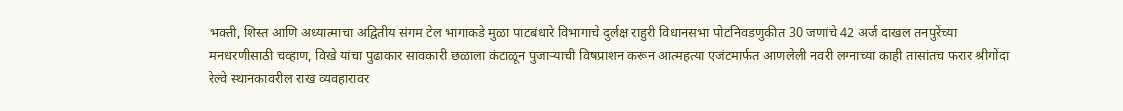भक्ती, शिस्त आणि अध्यात्माचा अद्वितीय संगम टेल भागाकडे मुळा पाटबंधारे विभागाचे दुर्लक्ष राहुरी विधानसभा पोटनिवडणुकीत 30 जणांचे 42 अर्ज दाखल तनपुरेंच्या मनधरणीसाठी चव्हाण, विखे यांचा पुढाकार सावकारी छळाला कंटाळून पुजार्‍याची विषप्राशन करून आत्महत्या एजंटमार्फत आणलेली नवरी लग्नाच्या काही तासांतच फरार श्रीगोंदा रेल्वे स्थानकावरील राख व्यवहारावर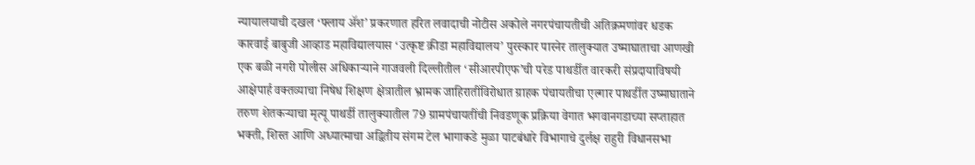न्यायालयाची दखल ‘फ्लाय अ‍ॅश’ प्रकरणात हरित लवादाची नोटीस अकोले नगरपंचायतीची अतिक्रमणांवर धडक कारवाई बाबुजी आव्हाड महाविद्यालयास ‘उत्कृष्ट क्रीडा महाविद्यालय’ पुरस्कार पारनेर तालुक्यात उष्माघाताचा आणखी एक बळी नगरी पोलीस अधिकार्‍याने गाजवली दिल्लीतील ‘सीआरपीएफ’ची परेड पाथर्डीत वारकरी संप्रदायाविषयी आक्षेपार्ह वक्तव्याचा निषेध शिक्षण क्षेत्रातील भ्रामक जाहिरातींविरोधात ग्राहक पंचायतीचा एल्गार पाथर्डीत उष्माघाताने तरुण शेतकर्‍याचा मृत्यू पाथर्डी तालुक्यातील 79 ग्रामपंचायतींची निवडणूक प्रक्रिया वेगात भगवानगडाच्या सप्ताहात भक्ती, शिस्त आणि अध्यात्माचा अद्वितीय संगम टेल भागाकडे मुळा पाटबंधारे विभागाचे दुर्लक्ष राहुरी विधानसभा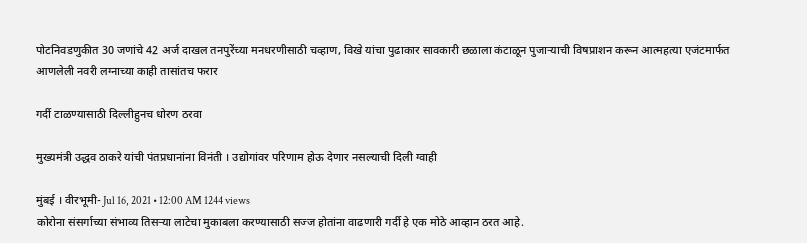पोटनिवडणुकीत 30 जणांचे 42 अर्ज दाखल तनपुरेंच्या मनधरणीसाठी चव्हाण, विखे यांचा पुढाकार सावकारी छळाला कंटाळून पुजार्‍याची विषप्राशन करून आत्महत्या एजंटमार्फत आणलेली नवरी लग्नाच्या काही तासांतच फरार

गर्दी टाळण्यासाठी दिल्लीहुनच धोरण ठरवा

मुख्यमंत्री उद्धव ठाकरे यांची पंतप्रधानांना विनंती । उद्योगांवर परिणाम होऊ देणार नसल्याची दिली ग्वाही

मुंबई । वीरभूमी- Jul 16, 2021 • 12:00 AM 1244 views
कोरोना संसर्गाच्या संभाव्य तिसर्‍या लाटेचा मुकाबला करण्यासाठी सज्ज होतांना वाढणारी गर्दी हे एक मोठे आव्हान ठरत आहे.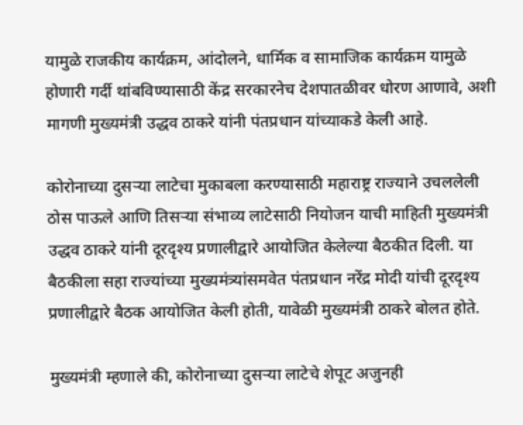यामुळे राजकीय कार्यक्रम, आंदोलने, धार्मिक व सामाजिक कार्यक्रम यामुळे होणारी गर्दी थांबविण्यासाठी केंद्र सरकारनेच देशपातळीवर धोरण आणावे, अशी मागणी मुख्यमंत्री उद्धव ठाकरे यांनी पंतप्रधान यांच्याकडे केली आहे.

कोरोनाच्या दुसर्‍या लाटेचा मुकाबला करण्यासाठी महाराष्ट्र राज्याने उचललेली ठोस पाऊले आणि तिसर्‍या संभाव्य लाटेसाठी नियोजन याची माहिती मुख्यमंत्री उद्धव ठाकरे यांनी दूरदृश्य प्रणालीद्वारे आयोजित केलेल्या बैठकीत दिली. या बैठकीला सहा राज्यांच्या मुख्यमंत्र्यांसमवेत पंतप्रधान नरेंद्र मोदी यांची दूरदृश्य प्रणालीद्वारे बैठक आयोजित केली होती, यावेळी मुख्यमंत्री ठाकरे बोलत होते.

मुख्यमंत्री म्हणाले की, कोरोनाच्या दुसर्‍या लाटेचे शेपूट अजुनही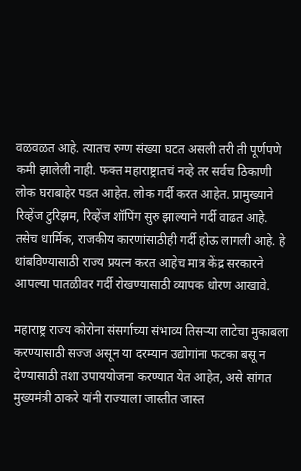वळवळत आहे. त्यातच रुग्ण संख्या घटत असली तरी ती पूर्णपणे कमी झालेली नाही. फक्त महाराष्ट्रातचं नव्हे तर सर्वच ठिकाणी लोक घराबाहेर पडत आहेत. लोक गर्दी करत आहेत. प्रामुख्याने रिव्हेंज टुरिझम, रिव्हेंज शॉपिंग सुरु झाल्याने गर्दी वाढत आहे. तसेच धार्मिक, राजकीय कारणांसाठीही गर्दी होऊ लागली आहे. हे थांबविण्यासाठी राज्य प्रयत्न करत आहेच मात्र केंद्र सरकारने आपल्या पातळीवर गर्दी रोखण्यासाठी व्यापक धोरण आखावे.

महाराष्ट्र राज्य कोरोना संसर्गाच्या संभाव्य तिसर्‍या लाटेचा मुकाबला करण्यासाठी सज्ज असून या दरम्यान उद्योगांना फटका बसू न देण्यासाठी तशा उपाययोजना करण्यात येत आहेत, असे सांगत मुख्यमंत्री ठाकरे यांनी राज्याला जास्तीत जास्त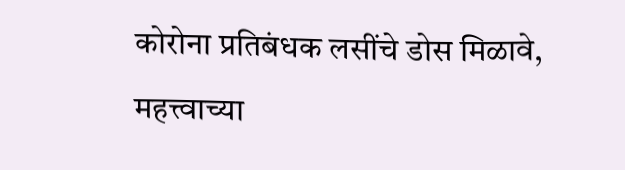कोरोना प्रतिबंधक लसींचे डोस मिळावे, महत्त्वाच्या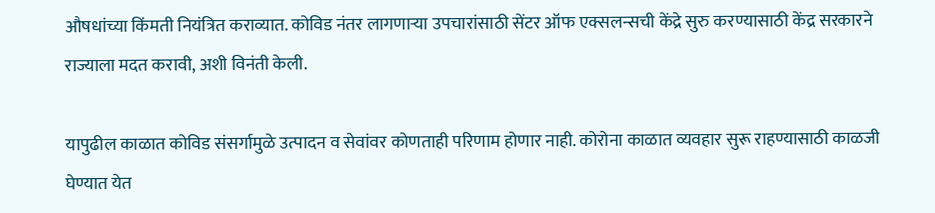औषधांच्या किंमती नियंत्रित कराव्यात. कोविड नंतर लागणार्‍या उपचारांसाठी सेंटर ऑफ एक्सलन्सची केंद्रे सुरु करण्यासाठी केंद्र सरकारने राज्याला मदत करावी, अशी विनंती केली.

यापुढील काळात कोविड संसर्गामुळे उत्पादन व सेवांवर कोणताही परिणाम होणार नाही. कोरोना काळात व्यवहार सुरू राहण्यासाठी काळजी घेण्यात येत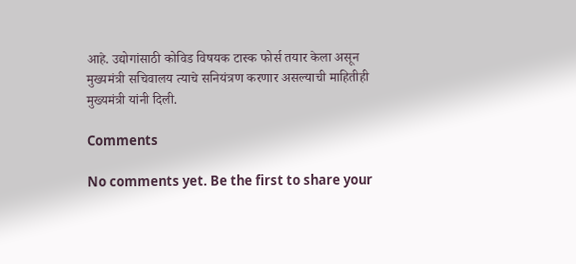आहे. उद्योगांसाठी कोविड विषयक टास्क फोर्स तयार केला असून मुख्यमंत्री सचिवालय त्याचे सनियंत्रण करणार असल्याची माहितीही मुख्यमंत्री यांनी दिली.

Comments

No comments yet. Be the first to share your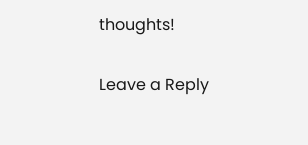thoughts!

Leave a Reply